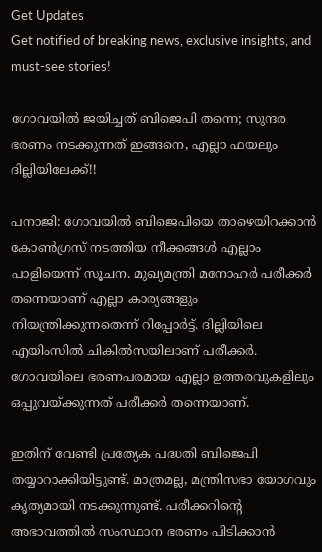Get Updates
Get notified of breaking news, exclusive insights, and must-see stories!

ഗോവയില്‍ ജയിച്ചത് ബിജെപി തന്നെ; സുന്ദര ഭരണം നടക്കുന്നത് ഇങ്ങനെ, എല്ലാ ഫയലും ദില്ലിയിലേക്ക്!!

പനാജി: ഗോവയില്‍ ബിജെപിയെ താഴെയിറക്കാന്‍ കോണ്‍ഗ്രസ് നടത്തിയ നീക്കങ്ങള്‍ എല്ലാം പാളിയെന്ന് സൂചന. മുഖ്യമന്ത്രി മനോഹര്‍ പരീക്കര്‍ തന്നെയാണ് എല്ലാ കാര്യങ്ങളും നിയന്ത്രിക്കുന്നതെന്ന് റിപ്പോര്‍ട്ട്. ദില്ലിയിലെ എയിംസില്‍ ചികില്‍സയിലാണ് പരീക്കര്‍. ഗോവയിലെ ഭരണപരമായ എല്ലാ ഉത്തരവുകളിലും ഒപ്പുവയ്ക്കുന്നത് പരീക്കര്‍ തന്നെയാണ്.

ഇതിന് വേണ്ടി പ്രത്യേക പദ്ധതി ബിജെപി തയ്യാറാക്കിയിട്ടുണ്ട്. മാത്രമല്ല, മന്ത്രിസഭാ യോഗവും കൃത്യമായി നടക്കുന്നുണ്ട്. പരീക്കറിന്റെ അഭാവത്തില്‍ സംസ്ഥാന ഭരണം പിടിക്കാന്‍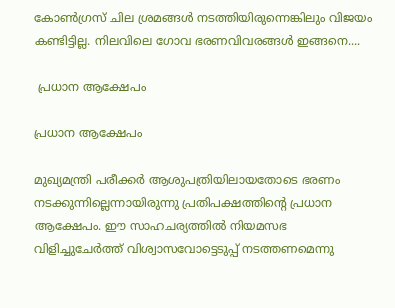കോണ്‍ഗ്രസ് ചില ശ്രമങ്ങള്‍ നടത്തിയിരുന്നെങ്കിലും വിജയം കണ്ടിട്ടില്ല. നിലവിലെ ഗോവ ഭരണവിവരങ്ങള്‍ ഇങ്ങനെ....

 പ്രധാന ആക്ഷേപം

പ്രധാന ആക്ഷേപം

മുഖ്യമന്ത്രി പരീക്കര്‍ ആശുപത്രിയിലായതോടെ ഭരണം നടക്കുന്നില്ലെന്നായിരുന്നു പ്രതിപക്ഷത്തിന്റെ പ്രധാന ആക്ഷേപം. ഈ സാഹചര്യത്തില്‍ നിയമസഭ വിളിച്ചുചേര്‍ത്ത് വിശ്വാസവോട്ടെടുപ്പ് നടത്തണമെന്നു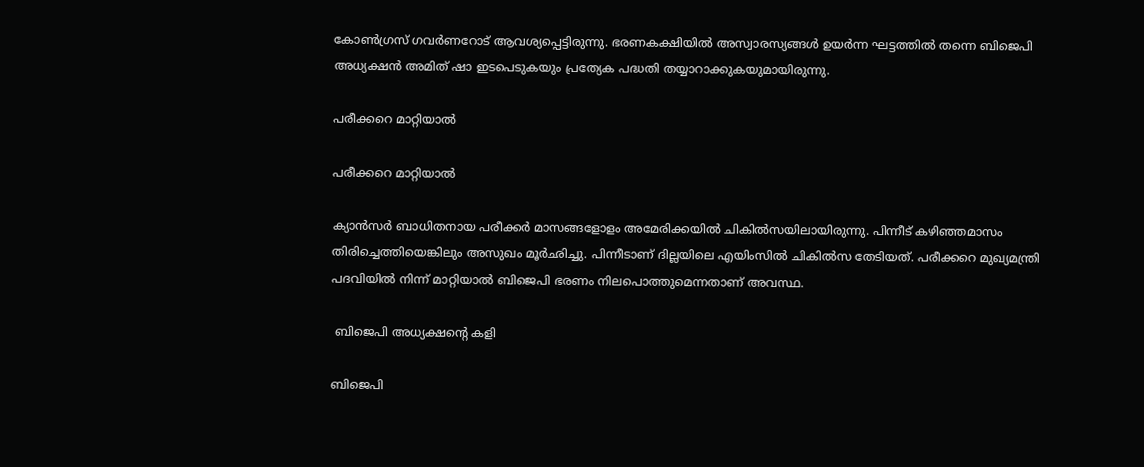കോണ്‍ഗ്രസ് ഗവര്‍ണറോട് ആവശ്യപ്പെട്ടിരുന്നു. ഭരണകക്ഷിയില്‍ അസ്വാരസ്യങ്ങള്‍ ഉയര്‍ന്ന ഘട്ടത്തില്‍ തന്നെ ബിജെപി അധ്യക്ഷന്‍ അമിത് ഷാ ഇടപെടുകയും പ്രത്യേക പദ്ധതി തയ്യാറാക്കുകയുമായിരുന്നു.

പരീക്കറെ മാറ്റിയാല്‍

പരീക്കറെ മാറ്റിയാല്‍

ക്യാന്‍സര്‍ ബാധിതനായ പരീക്കര്‍ മാസങ്ങളോളം അമേരിക്കയില്‍ ചികില്‍സയിലായിരുന്നു. പിന്നീട് കഴിഞ്ഞമാസം തിരിച്ചെത്തിയെങ്കിലും അസുഖം മൂര്‍ഛിച്ചു. പിന്നീടാണ് ദില്ലയിലെ എയിംസില്‍ ചികില്‍സ തേടിയത്. പരീക്കറെ മുഖ്യമന്ത്രി പദവിയില്‍ നിന്ന് മാറ്റിയാല്‍ ബിജെപി ഭരണം നിലപൊത്തുമെന്നതാണ് അവസ്ഥ.

 ബിജെപി അധ്യക്ഷന്റെ കളി

ബിജെപി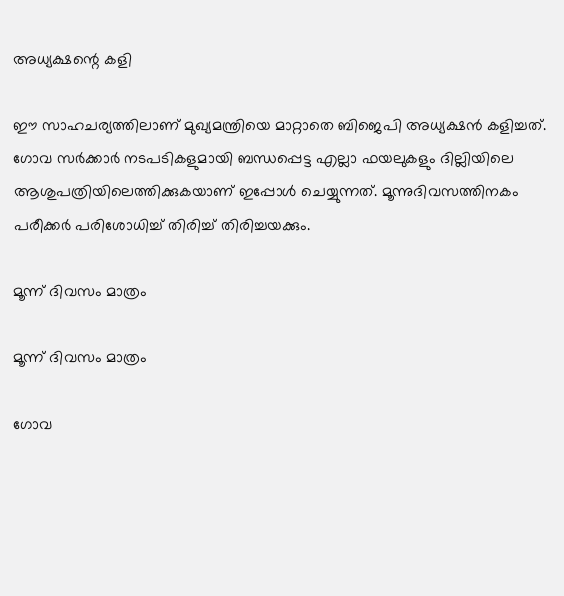അധ്യക്ഷന്റെ കളി

ഈ സാഹചര്യത്തിലാണ് മുഖ്യമന്ത്രിയെ മാറ്റാതെ ബിജെപി അധ്യക്ഷന്‍ കളിച്ചത്. ഗോവ സര്‍ക്കാര്‍ നടപടികളുമായി ബന്ധപ്പെട്ട എല്ലാ ഫയലുകളും ദില്ലിയിലെ ആശുപത്രിയിലെത്തിക്കുകയാണ് ഇപ്പോള്‍ ചെയ്യുന്നത്. മൂന്നുദിവസത്തിനകം പരീക്കര്‍ പരിശോധിച്ച് തിരിച്ച് തിരിച്ചയക്കും.

മൂന്ന് ദിവസം മാത്രം

മൂന്ന് ദിവസം മാത്രം

ഗോവ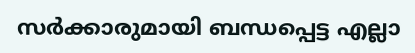സര്‍ക്കാരുമായി ബന്ധപ്പെട്ട എല്ലാ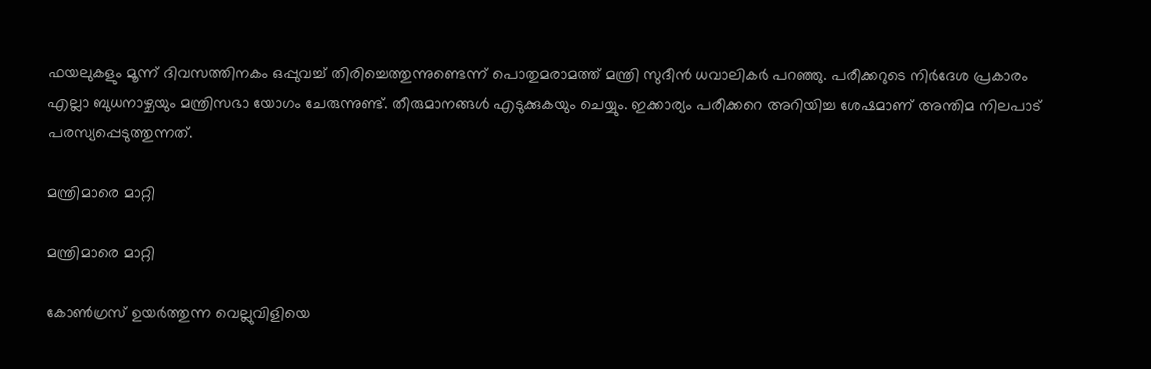ഫയലുകളും മൂന്ന് ദിവസത്തിനകം ഒപ്പുവച്ച് തിരിച്ചെത്തുന്നുണ്ടെന്ന് പൊതുമരാമത്ത് മന്ത്രി സുദീന്‍ ധവാലികര്‍ പറഞ്ഞു. പരീക്കറുടെ നിര്‍ദേശ പ്രകാരം എല്ലാ ബുധനാഴ്ചയും മന്ത്രിസഭാ യോഗം ചേരുന്നുണ്ട്. തീരുമാനങ്ങള്‍ എടുക്കുകയും ചെയ്യും. ഇക്കാര്യം പരീക്കറെ അറിയിച്ച ശേഷമാണ് അന്തിമ നിലപാട് പരസ്യപ്പെടുത്തുന്നത്.

മന്ത്രിമാരെ മാറ്റി

മന്ത്രിമാരെ മാറ്റി

കോണ്‍ഗ്രസ് ഉയര്‍ത്തുന്ന വെല്ലുവിളിയെ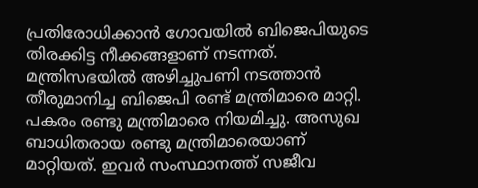പ്രതിരോധിക്കാന്‍ ഗോവയില്‍ ബിജെപിയുടെ തിരക്കിട്ട നീക്കങ്ങളാണ് നടന്നത്. മന്ത്രിസഭയില്‍ അഴിച്ചുപണി നടത്താന്‍ തീരുമാനിച്ച ബിജെപി രണ്ട് മന്ത്രിമാരെ മാറ്റി. പകരം രണ്ടു മന്ത്രിമാരെ നിയമിച്ചു. അസുഖ ബാധിതരായ രണ്ടു മന്ത്രിമാരെയാണ് മാറ്റിയത്. ഇവര്‍ സംസ്ഥാനത്ത് സജീവ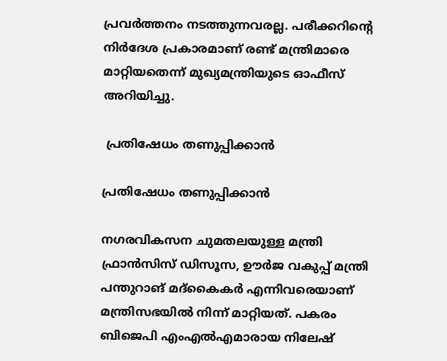പ്രവര്‍ത്തനം നടത്തുന്നവരല്ല. പരീക്കറിന്റെ നിര്‍ദേശ പ്രകാരമാണ് രണ്ട് മന്ത്രിമാരെ മാറ്റിയതെന്ന് മുഖ്യമന്ത്രിയുടെ ഓഫീസ് അറിയിച്ചു.

 പ്രതിഷേധം തണുപ്പിക്കാന്‍

പ്രതിഷേധം തണുപ്പിക്കാന്‍

നഗരവികസന ചുമതലയുള്ള മന്ത്രി ഫ്രാന്‍സിസ് ഡിസൂസ, ഊര്‍ജ വകുപ്പ് മന്ത്രി പന്തുറാങ് മദ്‌കൈകര്‍ എന്നിവരെയാണ് മന്ത്രിസഭയില്‍ നിന്ന് മാറ്റിയത്. പകരം ബിജെപി എംഎല്‍എമാരായ നിലേഷ്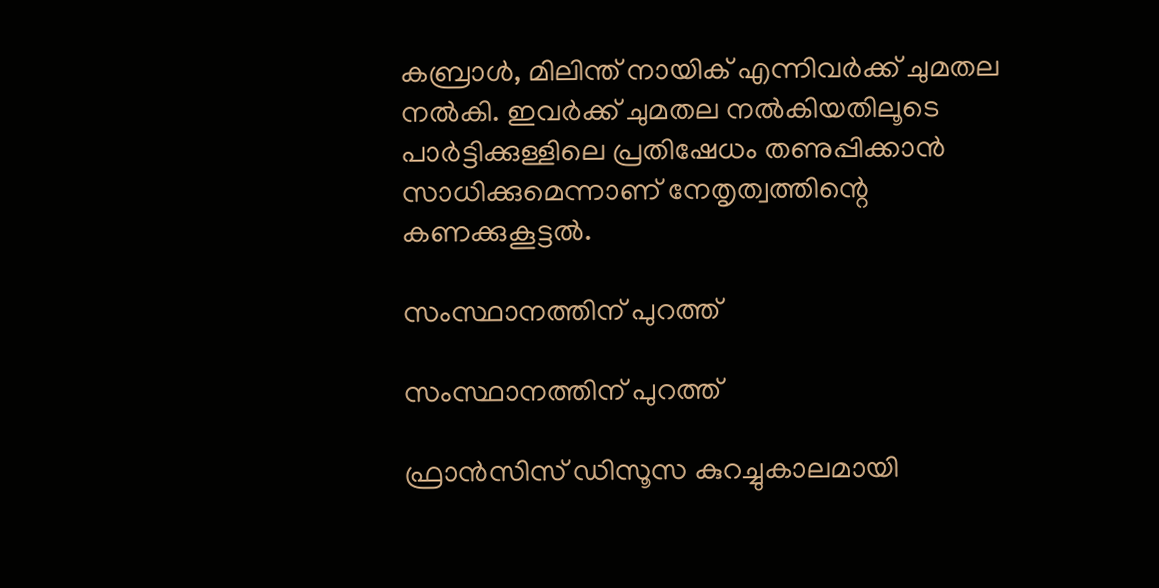കബ്രാള്‍, മിലിന്ത് നായിക് എന്നിവര്‍ക്ക് ചുമതല നല്‍കി. ഇവര്‍ക്ക് ചുമതല നല്‍കിയതിലൂടെ പാര്‍ട്ടിക്കുള്ളിലെ പ്രതിഷേധം തണുപ്പിക്കാന്‍ സാധിക്കുമെന്നാണ് നേതൃത്വത്തിന്റെ കണക്കുകൂട്ടല്‍.

സംസ്ഥാനത്തിന് പുറത്ത്

സംസ്ഥാനത്തിന് പുറത്ത്

ഫ്രാന്‍സിസ് ഡിസൂസ കുറച്ചുകാലമായി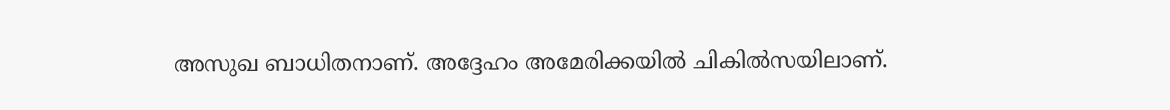അസുഖ ബാധിതനാണ്. അദ്ദേഹം അമേരിക്കയില്‍ ചികില്‍സയിലാണ്.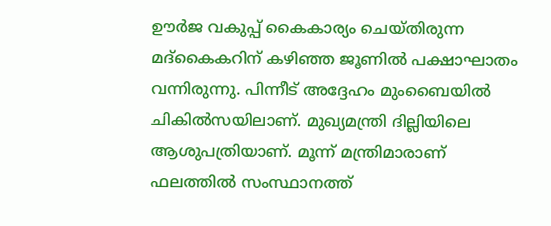ഊര്‍ജ വകുപ്പ് കൈകാര്യം ചെയ്തിരുന്ന മദ്‌കൈകറിന് കഴിഞ്ഞ ജൂണില്‍ പക്ഷാഘാതം വന്നിരുന്നു. പിന്നീട് അദ്ദേഹം മുംബൈയില്‍ ചികില്‍സയിലാണ്. മുഖ്യമന്ത്രി ദില്ലിയിലെ ആശുപത്രിയാണ്. മൂന്ന് മന്ത്രിമാരാണ് ഫലത്തില്‍ സംസ്ഥാനത്ത്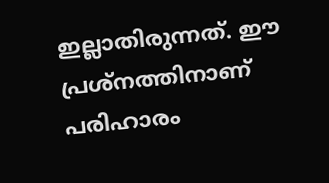ഇല്ലാതിരുന്നത്. ഈ പ്രശ്‌നത്തിനാണ് പരിഹാരം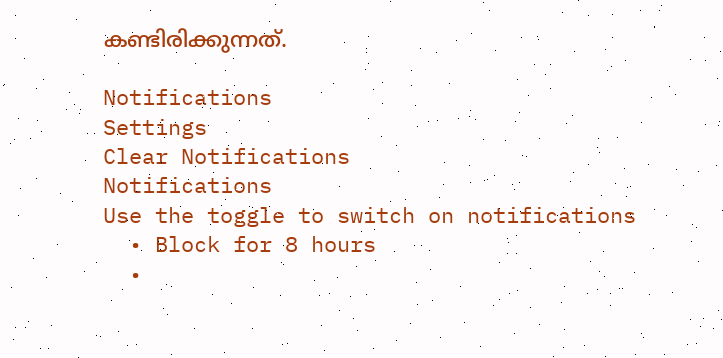കണ്ടിരിക്കുന്നത്.

Notifications
Settings
Clear Notifications
Notifications
Use the toggle to switch on notifications
  • Block for 8 hours
  •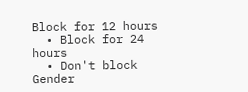Block for 12 hours
  • Block for 24 hours
  • Don't block
Gender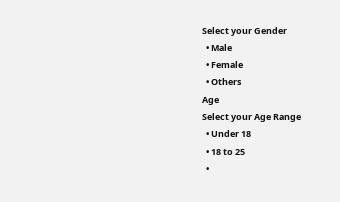Select your Gender
  • Male
  • Female
  • Others
Age
Select your Age Range
  • Under 18
  • 18 to 25
  •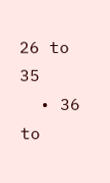26 to 35
  • 36 to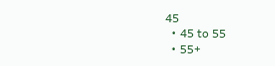45
  • 45 to 55
  • 55+